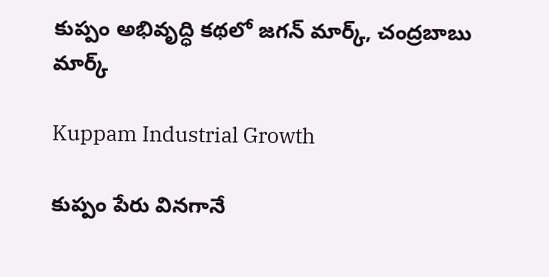కుప్పం అభివృద్ధి కథలో జగన్‌ మార్క్, చంద్రబాబు మార్క్

Kuppam Industrial Growth

కుప్పం పేరు వినగానే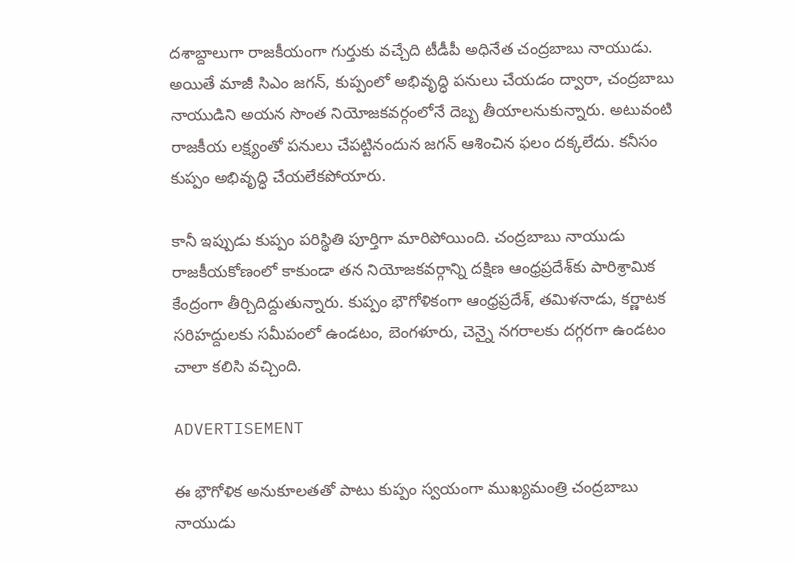దశాబ్దాలుగా రాజకీయంగా గుర్తుకు వచ్చేది టీడీపీ అధినేత చంద్రబాబు నాయుడు. అయితే మాజీ సిఎం జగన్‌, కుప్పంలో అభివృద్ధి పనులు చేయడం ద్వారా, చంద్రబాబు నాయుడిని అయన సొంత నియోజకవర్గంలోనే దెబ్బ తీయాలనుకున్నారు. అటువంటి రాజకీయ లక్ష్యంతో పనులు చేపట్టినందున జగన్‌ ఆశించిన ఫలం దక్కలేదు. కనీసం కుప్పం అభివృద్ధి చేయలేకపోయారు.

కానీ ఇప్పుడు కుప్పం పరిస్థితి పూర్తిగా మారిపోయింది. చంద్రబాబు నాయుడు రాజకీయకోణంలో కాకుండా తన నియోజకవర్గాన్ని దక్షిణ ఆంధ్రప్రదేశ్‌కు పారిశ్రామిక కేంద్రంగా తీర్చిదిద్దుతున్నారు. కుప్పం భౌగోళికంగా ఆంధ్రప్రదేశ్, తమిళనాడు, కర్ణాటక సరిహద్దులకు సమీపంలో ఉండటం, బెంగళూరు, చెన్నై నగరాలకు దగ్గరగా ఉండటం చాలా కలిసి వచ్చింది.

ADVERTISEMENT

ఈ భౌగోళిక అనుకూలతతో పాటు కుప్పం స్వయంగా ముఖ్యమంత్రి చంద్రబాబు నాయుడు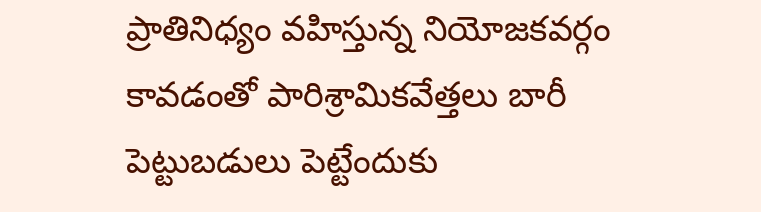ప్రాతినిధ్యం వహిస్తున్న నియోజకవర్గం కావడంతో పారిశ్రామికవేత్తలు బారీ పెట్టుబడులు పెట్టేందుకు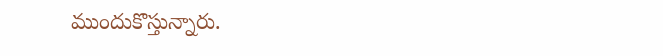ముందుకొస్తున్నారు.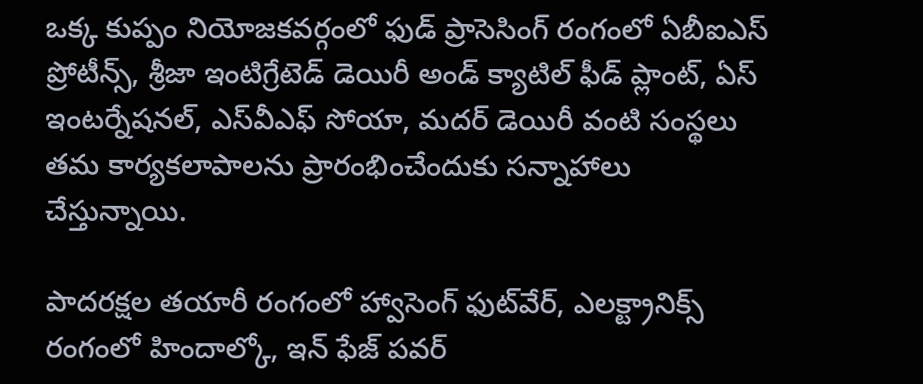ఒక్క కుప్పం నియోజకవర్గంలో ఫుడ్ ప్రాసెసింగ్ రంగంలో ఏబీఐఎస్ ప్రోటీన్స్, శ్రీజా ఇంటిగ్రేటెడ్ డెయిరీ అండ్ క్యాటిల్ ఫీడ్ ప్లాంట్, ఏస్ ఇంటర్నేషనల్, ఎస్‌వీఎఫ్ సోయా, మదర్ డెయిరీ వంటి సంస్థలు తమ కార్యకలాపాలను ప్రారంభించేందుకు సన్నాహాలు చేస్తున్నాయి.

పాదరక్షల తయారీ రంగంలో హ్వాసెంగ్ ఫుట్‌వేర్, ఎలక్ట్రానిక్స్ రంగంలో హిందాల్కో, ఇన్ ఫేజ్ పవర్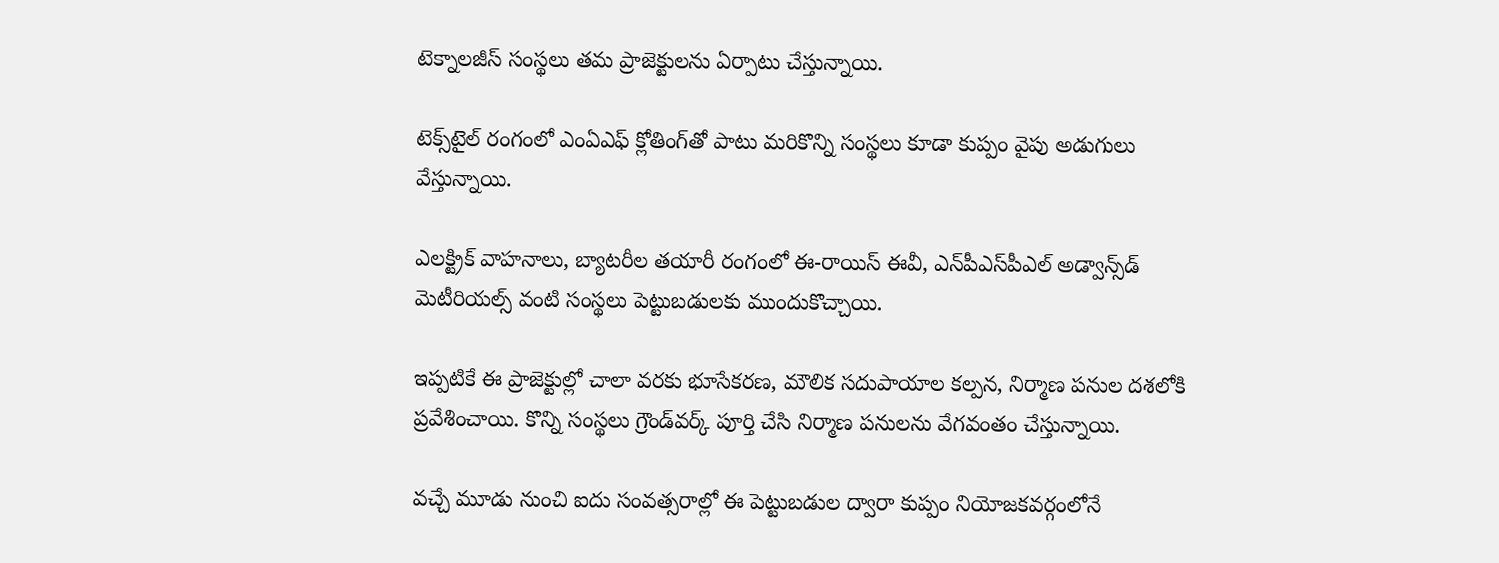టెక్నాలజీస్ సంస్థలు తమ ప్రాజెక్టులను ఏర్పాటు చేస్తున్నాయి.

టెక్స్‌టైల్ రంగంలో ఎంఏఎఫ్ క్లోతింగ్‌తో పాటు మరికొన్ని సంస్థలు కూడా కుప్పం వైపు అడుగులు వేస్తున్నాయి.

ఎలక్ట్రిక్ వాహనాలు, బ్యాటరీల తయారీ రంగంలో ఈ-రాయిస్ ఈవీ, ఎన్‌పీఎస్‌పీఎల్ అడ్వాన్స్‌డ్ మెటీరియల్స్ వంటి సంస్థలు పెట్టుబడులకు ముందుకొచ్చాయి.

ఇప్పటికే ఈ ప్రాజెక్టుల్లో చాలా వరకు భూసేకరణ, మౌలిక సదుపాయాల కల్పన, నిర్మాణ పనుల దశలోకి ప్రవేశించాయి. కొన్ని సంస్థలు గ్రౌండ్‌వర్క్ పూర్తి చేసి నిర్మాణ పనులను వేగవంతం చేస్తున్నాయి.

వచ్చే మూడు నుంచి ఐదు సంవత్సరాల్లో ఈ పెట్టుబడుల ద్వారా కుప్పం నియోజకవర్గంలోనే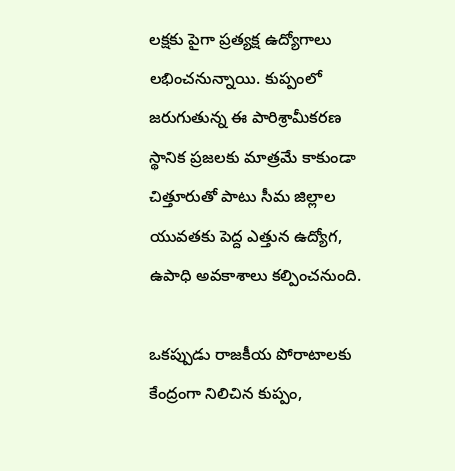లక్షకు పైగా ప్రత్యక్ష ఉద్యోగాలు లభించనున్నాయి. కుప్పంలో జరుగుతున్న ఈ పారిశ్రామీకరణ స్థానిక ప్రజలకు మాత్రమే కాకుండా చిత్తూరుతో పాటు సీమ జిల్లాల యువతకు పెద్ద ఎత్తున ఉద్యోగ, ఉపాధి అవకాశాలు కల్పించనుంది.

ఒకప్పుడు రాజకీయ పోరాటాలకు కేంద్రంగా నిలిచిన కుప్పం,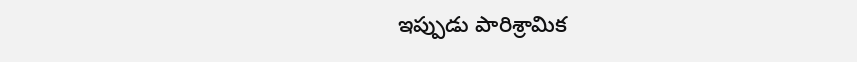ఇప్పుడు పారిశ్రామిక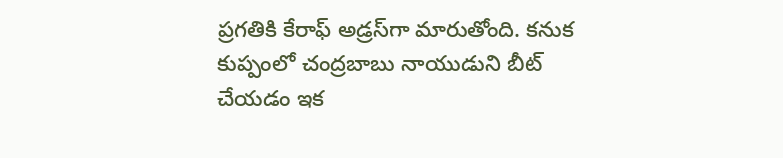ప్రగతికి కేరాఫ్ అడ్రస్‌గా మారుతోంది. కనుక కుప్పంలో చంద్రబాబు నాయుడుని బీట్ చేయడం ఇక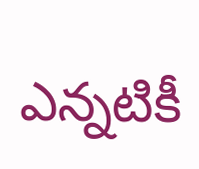ఎన్నటికీ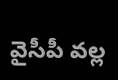వైసీపీ వల్ల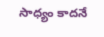సాధ్యం కాదనే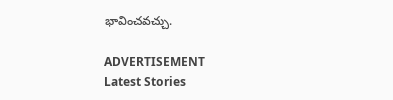భావించవచ్చు.

ADVERTISEMENT
Latest Stories